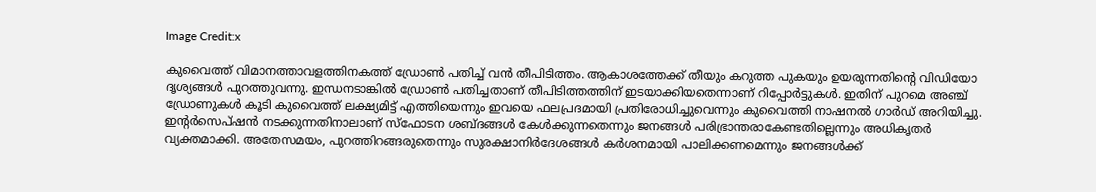Image Credit:x

കുവൈത്ത് വിമാനത്താവളത്തിനകത്ത് ഡ്രോണ്‍ പതിച്ച് വന്‍ തീപിടിത്തം. ആകാശത്തേക്ക് തീയും കറുത്ത പുകയും ഉയരുന്നതിന്‍റെ വിഡിയോ ദൃശ്യങ്ങള്‍ പുറത്തുവന്നു. ഇന്ധനടാങ്കില്‍ ഡ്രോണ്‍ പതിച്ചതാണ് തീപിടിത്തത്തിന് ഇടയാക്കിയതെന്നാണ് റിപ്പോര്‍ട്ടുകള്‍. ഇതിന് പുറമെ അഞ്ച് ഡ്രോണുകള്‍ കൂടി കുവൈത്ത് ലക്ഷ്യമിട്ട് എത്തിയെന്നും ഇവയെ ഫലപ്രദമായി പ്രതിരോധിച്ചുവെന്നും കുവൈത്തി നാഷനല്‍ ഗാര്‍ഡ് അറിയിച്ചു. ഇന്റര്‍സെപ്ഷന്‍ നടക്കുന്നതിനാലാണ് സ്ഫോടന ശബ്ദങ്ങള്‍ കേള്‍ക്കുന്നതെന്നും ജനങ്ങള്‍ പരിഭ്രാന്തരാകേണ്ടതില്ലെന്നും അധികൃതര്‍ വ്യക്തമാക്കി. അതേസമയം, പുറത്തിറങ്ങരുതെന്നും സുരക്ഷാനിര്‍ദേശങ്ങള്‍ കര്‍ശനമായി പാലിക്കണമെന്നും ജനങ്ങള്‍ക്ക്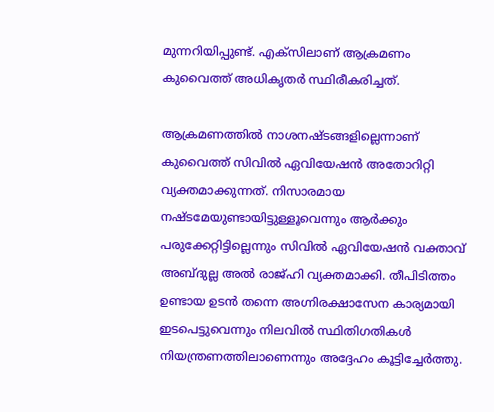മുന്നറിയിപ്പുണ്ട്. എക്സിലാണ് ആക്രമണം കുവൈത്ത് അധികൃതര്‍ സ്ഥിരീകരിച്ചത്.

ആക്രമണത്തില്‍ നാശനഷ്ടങ്ങളില്ലെന്നാണ് കുവൈത്ത് സിവില്‍ ഏവിയേഷന്‍ അതോറിറ്റി വ്യക്തമാക്കുന്നത്. നിസാരമായ നഷ്ടമേയുണ്ടായിട്ടുള്ളൂവെന്നും ആര്‍ക്കും പരുക്കേറ്റിട്ടില്ലെന്നും സിവില്‍ ഏവിയേഷന്‍ വക്താവ് അബ്ദുല്ല അല്‍ രാജ്ഹി വ്യക്തമാക്കി. തീപിടിത്തം ഉണ്ടായ ഉടന്‍ തന്നെ അഗ്നിരക്ഷാസേന കാര്യമായി ഇടപെട്ടുവെന്നും നിലവില്‍ സ്ഥിതിഗതികള്‍ നിയന്ത്രണത്തിലാണെന്നും അദ്ദേഹം കൂട്ടിച്ചേര്‍ത്തു.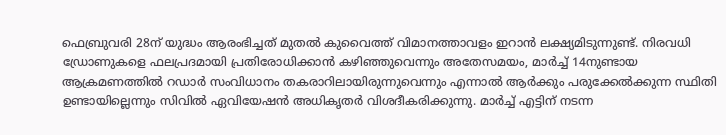ഫെബ്രുവരി 28ന് യുദ്ധം ആരംഭിച്ചത് മുതല്‍ കുവൈത്ത് വിമാനത്താവളം ഇറാന്‍ ലക്ഷ്യമിടുന്നുണ്ട്. നിരവധി ഡ്രോണുകളെ ഫലപ്രദമായി പ്രതിരോധിക്കാന്‍ കഴിഞ്ഞുവെന്നും അതേസമയം, മാര്‍ച്ച് 14നുണ്ടായ ആക്രമണത്തില്‍ റഡാര്‍ സംവിധാനം തകരാറിലായിരുന്നുവെന്നും എന്നാല്‍ ആര്‍ക്കും പരുക്കേല്‍ക്കുന്ന സ്ഥിതി ഉണ്ടായില്ലെന്നും സിവില്‍ ഏവിയേഷന്‍ അധികൃതര്‍ വിശദീകരിക്കുന്നു. മാര്‍ച്ച് എട്ടിന് നടന്ന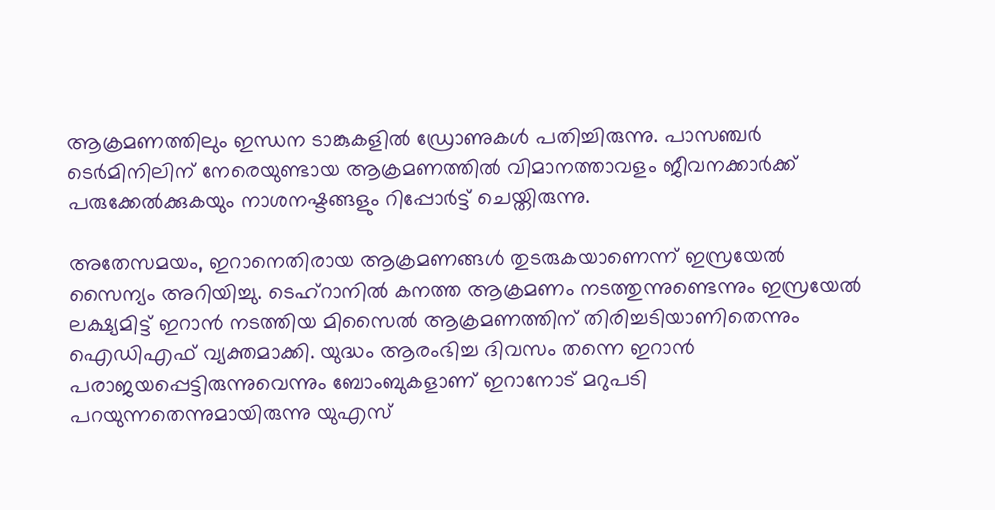ആക്രമണത്തിലും ഇന്ധന ടാങ്കുകളില്‍ ഡ്രോണുകള്‍ പതിച്ചിരുന്നു. പാസഞ്ചര്‍ ടെര്‍മിനിലിന് നേരെയുണ്ടായ ആക്രമണത്തില്‍ വിമാനത്താവളം ജീവനക്കാര്‍ക്ക് പരുക്കേല്‍ക്കുകയും നാശനഷ്ടങ്ങളും റിപ്പോര്‍ട്ട് ചെയ്തിരുന്നു.

അതേസമയം, ഇറാനെതിരായ ആക്രമണങ്ങള്‍ തുടരുകയാണെന്ന് ഇസ്രയേല്‍ സൈന്യം അറിയിച്ചു. ടെഹ്റാനില്‍ കനത്ത ആക്രമണം നടത്തുന്നുണ്ടെന്നും ഇസ്രയേല്‍ ലക്ഷ്യമിട്ട് ഇറാന്‍ നടത്തിയ മിസൈല്‍ ആക്രമണത്തിന് തിരിച്ചടിയാണിതെന്നും ഐഡിഎഫ് വ്യക്തമാക്കി. യുദ്ധം ആരംഭിച്ച ദിവസം തന്നെ ഇറാന്‍ പരാജയപ്പെട്ടിരുന്നുവെന്നും ബോംബുകളാണ് ഇറാനോട് മറുപടി പറയുന്നതെന്നുമായിരുന്നു യുഎസ്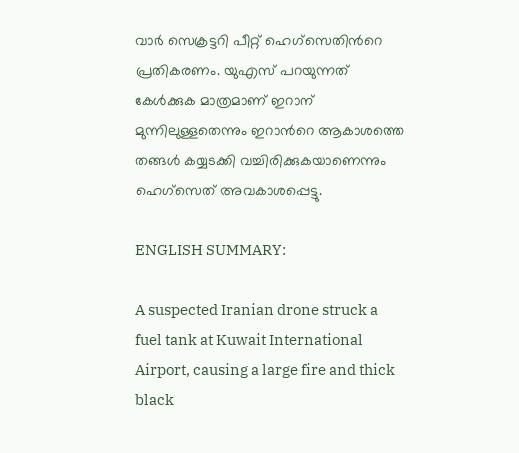വാര്‍ സെക്രട്ടറി പീറ്റ് ഹെഗ്സെതിന്‍റെ പ്രതികരണം. യുഎസ് പറയുന്നത് കേള്‍ക്കുക മാത്രമാണ് ഇറാന് മുന്നിലുള്ളതെന്നും ഇറാന്‍റെ ആകാശത്തെ തങ്ങള്‍ കയ്യടക്കി വച്ചിരിക്കുകയാണെന്നും ഹെഗ്സെത് അവകാശപ്പെട്ടു.

ENGLISH SUMMARY:

A suspected Iranian drone struck a fuel tank at Kuwait International Airport, causing a large fire and thick black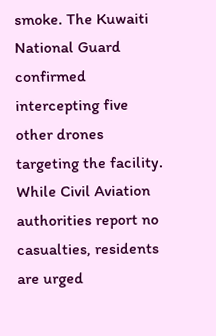smoke. The Kuwaiti National Guard confirmed intercepting five other drones targeting the facility. While Civil Aviation authorities report no casualties, residents are urged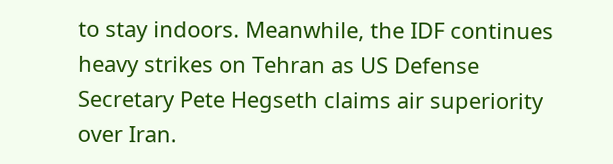to stay indoors. Meanwhile, the IDF continues heavy strikes on Tehran as US Defense Secretary Pete Hegseth claims air superiority over Iran.